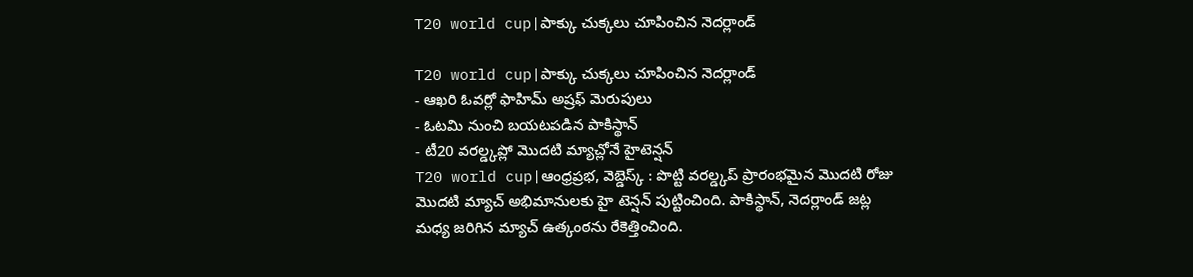T20 world cup|పాక్కు చుక్కలు చూపించిన నెదర్లాండ్

T20 world cup|పాక్కు చుక్కలు చూపించిన నెదర్లాండ్
- ఆఖరి ఓవర్లో ఫాహిమ్ అష్రఫ్ మెరుపులు
- ఓటమి నుంచి బయటపడిన పాకిస్థాన్
- టీ20 వరల్డ్కప్లో మొదటి మ్యాచ్లోనే హైటెన్షన్
T20 world cup|ఆంధ్రప్రభ, వెబ్డెస్క్ : పొట్టి వరల్డ్కప్ ప్రారంభమైన మొదటి రోజు మొదటి మ్యాచ్ అభిమానులకు హై టెన్షన్ పుట్టించింది. పాకిస్థాన్, నెదర్లాండ్ జట్ల మధ్య జరిగిన మ్యాచ్ ఉత్కంఠను రేకెత్తించింది.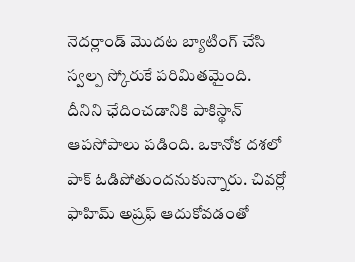నెదర్లాండ్ మొదట బ్యాటింగ్ చేసి స్వల్ప స్కోరుకే పరిమితమైంది. దీనిని ఛేదించడానికి పాకిస్థాన్ ఆపసోపాలు పడింది. ఒకానోక దశలో పాక్ ఓడిపోతుందనుకున్నారు. చివర్లో ఫాహిమ్ అష్రఫ్ ఆదుకోవడంతో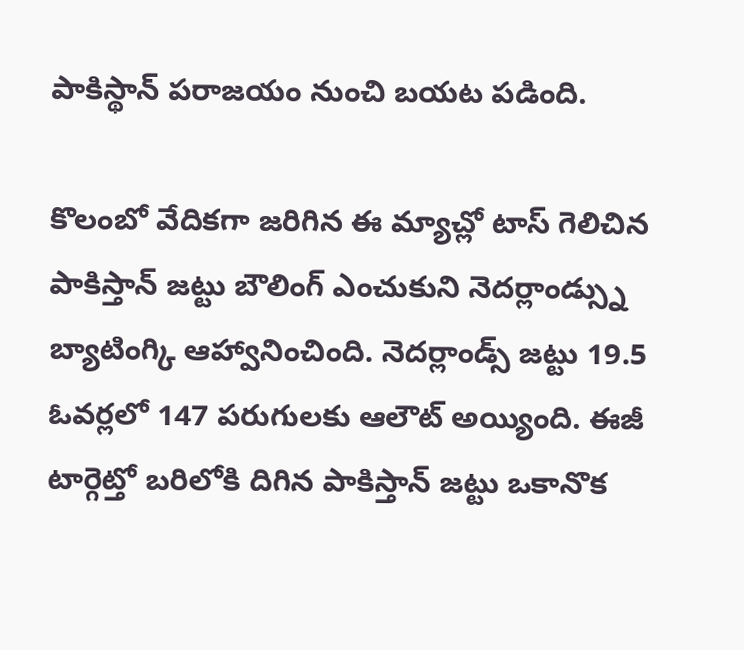పాకిస్థాన్ పరాజయం నుంచి బయట పడింది.

కొలంబో వేదికగా జరిగిన ఈ మ్యాచ్లో టాస్ గెలిచిన పాకిస్తాన్ జట్టు బౌలింగ్ ఎంచుకుని నెదర్లాండ్స్ను బ్యాటింగ్కి ఆహ్వానించింది. నెదర్లాండ్స్ జట్టు 19.5 ఓవర్లలో 147 పరుగులకు ఆలౌట్ అయ్యింది. ఈజీ టార్గెట్తో బరిలోకి దిగిన పాకిస్తాన్ జట్టు ఒకానొక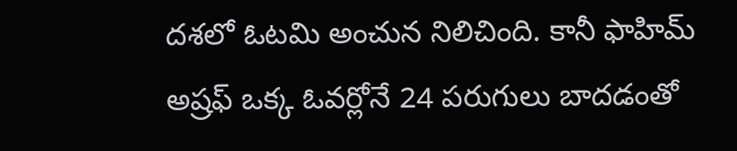దశలో ఓటమి అంచున నిలిచింది. కానీ ఫాహిమ్ అష్రఫ్ ఒక్క ఓవర్లోనే 24 పరుగులు బాదడంతో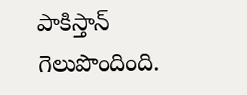పాకిస్తాన్ గెలుపొందింది.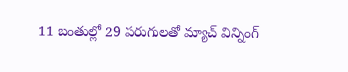11 బంతుల్లో 29 పరుగులతో మ్యాచ్ విన్నింగ్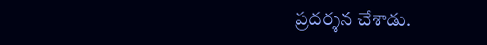ప్రదర్శన చేశాడు.